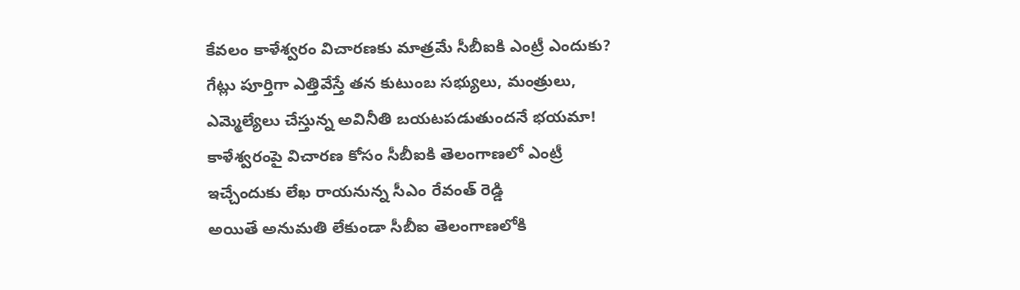కేవలం కాళేశ్వరం విచారణకు మాత్రమే సీబీఐకి ఎంట్రీ ఎందుకు?
గేట్లు పూర్తిగా ఎత్తివేస్తే తన కుటుంబ సభ్యులు, మంత్రులు, ఎమ్మెల్యేలు చేస్తున్న అవినీతి బయటపడుతుందనే భయమా!
కాళేశ్వరంపై విచారణ కోసం సీబీఐకి తెలంగాణలో ఎంట్రీ ఇచ్చేందుకు లేఖ రాయనున్న సీఎం రేవంత్ రెడ్డి
అయితే అనుమతి లేకుండా సీబీఐ తెలంగాణలోకి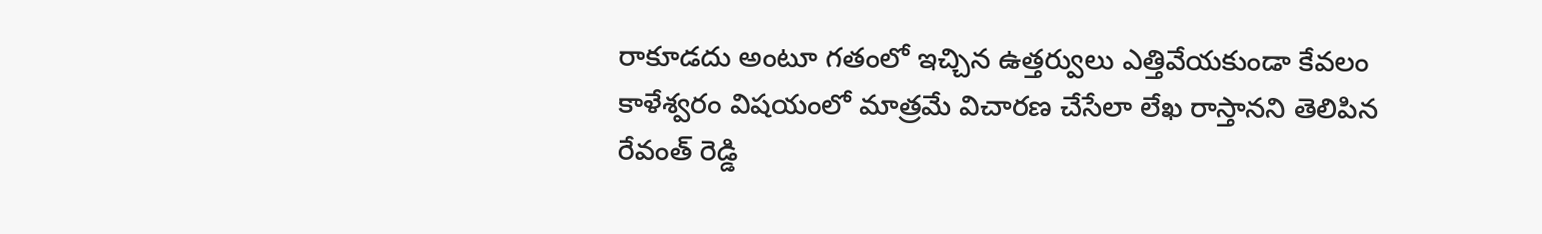రాకూడదు అంటూ గతంలో ఇచ్చిన ఉత్తర్వులు ఎత్తివేయకుండా కేవలం కాళేశ్వరం విషయంలో మాత్రమే విచారణ చేసేలా లేఖ రాస్తానని తెలిపిన రేవంత్ రెడ్డి